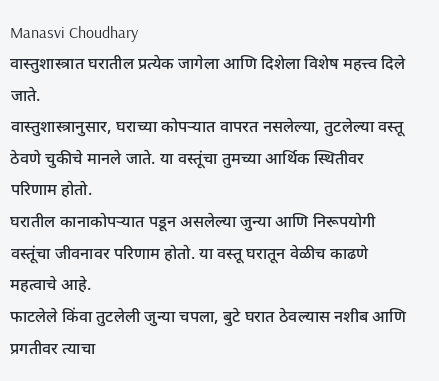Manasvi Choudhary
वास्तुशास्त्रात घरातील प्रत्येक जागेला आणि दिशेला विशेष महत्त्व दिले जाते.
वास्तुशास्त्रानुसार, घराच्या कोपऱ्यात वापरत नसलेल्या, तुटलेल्या वस्तू ठेवणे चुकीचे मानले जाते. या वस्तूंचा तुमच्या आर्थिक स्थितीवर परिणाम होतो.
घरातील कानाकोपऱ्यात पडून असलेल्या जुन्या आणि निरूपयोगी वस्तूंचा जीवनावर परिणाम होतो. या वस्तू घरातून वेळीच काढणे महत्वाचे आहे.
फाटलेले किंवा तुटलेली जुन्या चपला, बुटे घरात ठेवल्यास नशीब आणि प्रगतीवर त्याचा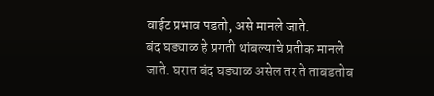वाईट प्रभाव पडतो, असे मानले जाते.
बंद घड्याळ हे प्रगती थांबल्याचे प्रतीक मानले जाते. घरात बंद घड्याळ असेल तर ते ताबडतोब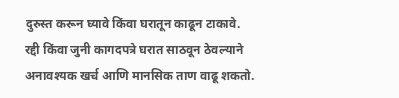दुरुस्त करून घ्यावे किंवा घरातून काढून टाकावे.
रद्दी किंवा जुनी कागदपत्रे घरात साठवून ठेवल्याने अनावश्यक खर्च आणि मानसिक ताण वाढू शकतो.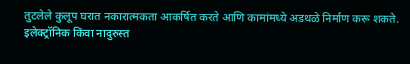तुटलेले कुलूप घरात नकारात्मकता आकर्षित करते आणि कामांमध्ये अडथळे निर्माण करू शकते.
इलेक्ट्रॉनिक किंवा नादुरुस्त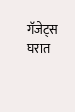गॅजेट्स घरात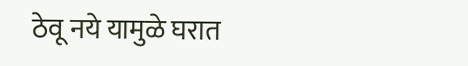ठेवू नये यामुळे घरात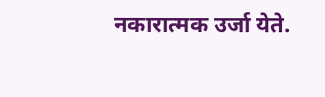नकारात्मक उर्जा येते.